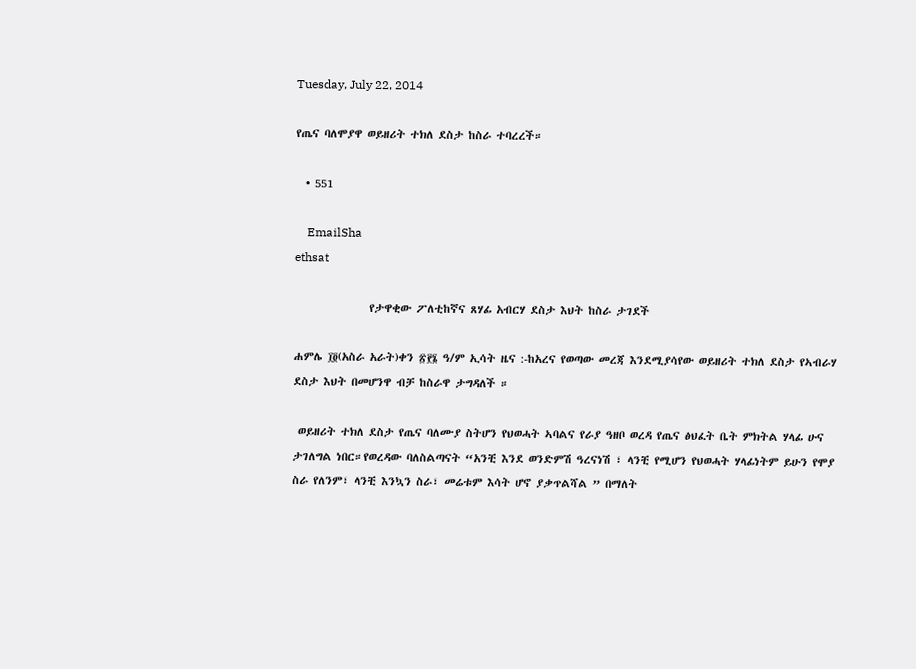Tuesday, July 22, 2014

የጤና ባለሞያዋ ወይዘሪት ተክለ ደስታ ከስራ ተባረረች።

  • 551

    EmailSha
ethsat

               የታዋቂው ፖለቲከኛና ጸሃፊ አብርሃ ደስታ እህት ከስራ ታገደች

ሐምሌ ፲፬(አስራ አራት)ቀን ፳፻፮ ዓ/ም ኢሳት ዜና :-ከአረና የወጣው መረጃ እንደሚያሳየው ወይዘሪት ተክለ ደስታ የኣብራሃ ደስታ እህት በመሆንዋ ብቻ ከስራዋ ታግዳለች ።

 ወይዘሪት ተክለ ደስታ የጤና ባለሙያ ስትሆን የህወሓት ኣባልና የራያ ዓዘቦ ወረዳ የጤና ፅህፈት ቤት ምክትል ሃላፊ ሁና ታገለግል ነበር።የወረዳው ባለስልጣናት “አንቺ እንደ ወንድምሽ ዓረናነሽ ፣ ላንቺ የሚሆን የህወሓት ሃላፊነትም ይሁን የሞያ ስራ የለንም፣ ላንቺ እንኳን ስራ፣ መሬቱም እሳት ሆኖ ያቃጥልሻል ” በማለት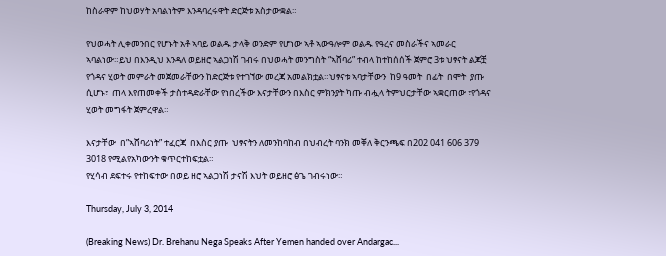ከስራዋም ከህወሃት አባልነትም እንዳባረሩዋት ድርጅቱ አስታውቋል።

የህወሓት ሊቀመንበር የሆኑት አቶ ኣባይ ወልዱ ታላቅ ወንድም የሆነው ኣቶ ኣውዓሎም ወልዱ የዓረና መስራችና ኣመራር ኣባልነው።ይህ በእንዲህ እንዳለ ወይዘሮ ኣልጋነሽ ገብሩ በህወሓት መንግስት “ኣሸባሪ” ተብላ ከተከሰሰች ጀምሮ 3ቱ ህፃናት ልጆቿ የጎዳና ሂወት መምራት መጀመራቸውን ከድርጅቱ የተገኘው መረጃ አመልክቷል።ህፃናቱ ኣባታቸውን  ከ9 ዓመት  በፊት  በሞት  ያጡ  ሲሆኑ፣  ጠላ እየጠመቀች ታስተዳድራቸው የነበረችው እናታቸውን በእስር ምክንያት ካጡ ብሗላ ትምህርታቸው ኣቋርጠው ፣የጎዳና ሂወት መግፋት ጀምረዋል።

እናታቸው  በ”ኣሸባሪነት” ተፈርጃ  በእስር ያጡ  ህፃናትን ለመንከባከብ በህብረት ባንክ መቐለ ቅርንጫፍ በ202 041 606 379 3018 የሚልየአካውንት ቁጥርተከፍቷል።
የሂሳብ ደፍተሩ የተከፍተው በወይ ዘሮ ኣልጋነሽ ታናሽ እህት ወይዘሮ ፅጌ ገብሩነው።

Thursday, July 3, 2014

(Breaking News) Dr. Brehanu Nega Speaks After Yemen handed over Andargac...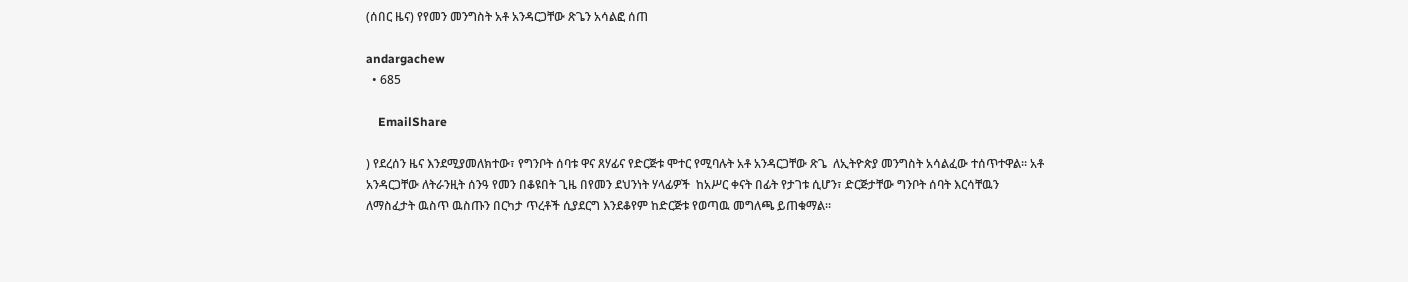(ሰበር ዜና) የየመን መንግስት አቶ አንዳርጋቸው ጽጌን አሳልፎ ሰጠ

andargachew
  • 685

    EmailShare

) የደረሰን ዜና እንደሚያመለክተው፣ የግንቦት ሰባቱ ዋና ጸሃፊና የድርጅቱ ሞተር የሚባሉት አቶ አንዳርጋቸው ጽጌ  ለኢትዮጵያ መንግስት አሳልፈው ተሰጥተዋል። አቶ አንዳርጋቸው ለትራንዚት ሰንዓ የመን በቆዩበት ጊዜ በየመን ደህንነት ሃላፊዎች  ከአሥር ቀናት በፊት የታገቱ ሲሆን፣ ድርጅታቸው ግንቦት ሰባት እርሳቸዉን ለማስፈታት ዉስጥ ዉስጡን በርካታ ጥረቶች ሲያደርግ እንደቆየም ከድርጅቱ የወጣዉ መግለጫ ይጠቁማል።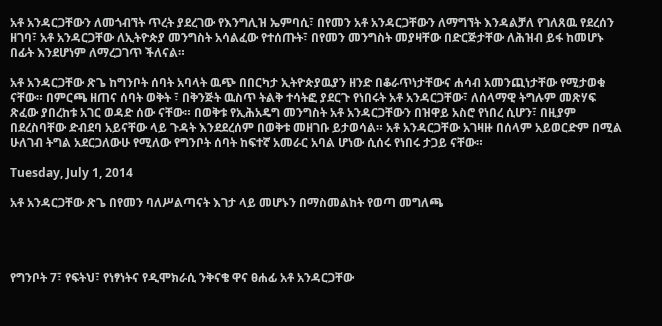አቶ አንዳርጋቸውን ለመጎብኘት ጥረት ያደረገው የእንግሊዝ ኤምባሲ፣ በየመን አቶ አንዳርጋቸውን ለማግኘት እንዳልቻለ የገለጸዉ የደረሰን ዘገባ፣ አቶ አንዳርጋቸው ለኢትዮጵያ መንግስት አሳልፈው የተሰጡት፣ በየመን መንግስት መያዛቸው በድርጅታቸው ለሕዝብ ይፋ ከመሆኑ በፊት እንደሆነም ለማረጋገጥ ችለናል።

አቶ አንዳርጋቸው ጽጌ ከግንቦት ሰባት አባላት ዉጭ በበርካታ ኢትዮጵያዉያን ዘንድ በቆራጥነታቸውና ሐሳብ አመንጪነታቸው የሚታወቁ ናቸው። በምርጫ ዘጠና ሰባት ወቅት ፣ በቅንጅት ዉስጥ ትልቅ ተሳትፎ ያደርጉ የነበሩት አቶ አንዳርጋቸው፣ ለሰላማዊ ትግሉም መጽሃፍ ጽፈው ያበረከቱ አገር ወዳድ ሰው ናቸው። በወቅቱ የኢሕአዴግ መንግስት አቶ አንዳርጋቸውን በዝዋይ አስሮ የነበረ ሲሆን፣ በዚያም በደረስባቸው ድብደባ አይናቸው ላይ ጉዳት እንደደረሰም በወቅቱ መዘገቡ ይታወሳል። አቶ አንዳርጋቸው አገዛዙ በሰላም አይወርድም በሚል ሁለገብ ትግል አደርጋለውሁ የሚለው የግንቦት ሰባት ከፍተኛ አመራር አባል ሆነው ሲሰሩ የነበሩ ታጋይ ናቸው።

Tuesday, July 1, 2014

አቶ አንዳርጋቸው ጽጌ በየመን ባለሥልጣናት እገታ ላይ መሆኑን በማስመልከት የወጣ መግለጫ




የግንቦት 7፣ የፍትህ፣ የነፃነትና የዲሞክራሲ ንቅናቄ ዋና ፀሐፊ አቶ አንዳርጋቸው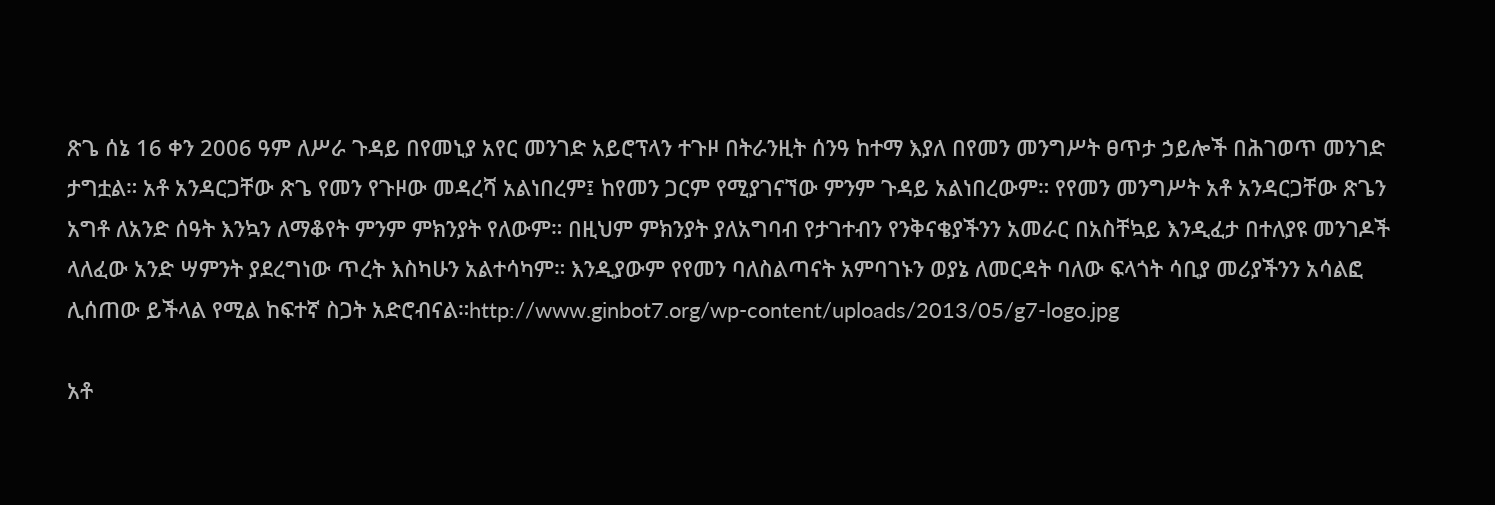ጽጌ ሰኔ 16 ቀን 2006 ዓም ለሥራ ጉዳይ በየመኒያ አየር መንገድ አይሮፕላን ተጉዞ በትራንዚት ሰንዓ ከተማ እያለ በየመን መንግሥት ፀጥታ ኃይሎች በሕገወጥ መንገድ ታግቷል። አቶ አንዳርጋቸው ጽጌ የመን የጉዞው መዳረሻ አልነበረም፤ ከየመን ጋርም የሚያገናኘው ምንም ጉዳይ አልነበረውም። የየመን መንግሥት አቶ አንዳርጋቸው ጽጌን አግቶ ለአንድ ሰዓት እንኳን ለማቆየት ምንም ምክንያት የለውም። በዚህም ምክንያት ያለአግባብ የታገተብን የንቅናቄያችንን አመራር በአስቸኳይ እንዲፈታ በተለያዩ መንገዶች ላለፈው አንድ ሣምንት ያደረግነው ጥረት እስካሁን አልተሳካም። እንዲያውም የየመን ባለስልጣናት አምባገኑን ወያኔ ለመርዳት ባለው ፍላጎት ሳቢያ መሪያችንን አሳልፎ ሊሰጠው ይችላል የሚል ከፍተኛ ስጋት አድሮብናል።http://www.ginbot7.org/wp-content/uploads/2013/05/g7-logo.jpg

አቶ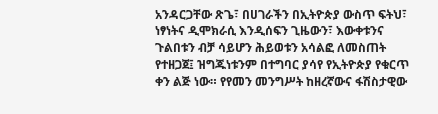አንዳርጋቸው ጽጌ፣ በሀገራችን በኢትዮጵያ ውስጥ ፍትህ፣ ነፃነትና ዲሞክራሲ እንዲሰፍን ጊዜውን፣ እውቀቱንና ጉልበቱን ብቻ ሳይሆን ሕይወቱን አሳልፎ ለመስጠት የተዘጋጀ፤ ዝግጁነቱንም በተግባር ያሳየ የኢትዮጵያ የቁርጥ ቀን ልጅ ነው። የየመን መንግሥት ከዘረኛውና ፋሽስታዊው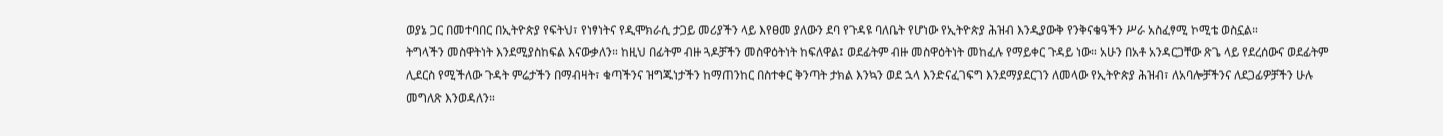ወያኔ ጋር በመተባበር በኢትዮጵያ የፍትህ፣ የነፃነትና የዲሞክራሲ ታጋይ መሪያችን ላይ እየፀመ ያለውን ደባ የጉዳዩ ባለቤት የሆነው የኢትዮጵያ ሕዝብ እንዲያውቅ የንቅናቄዓችን ሥራ አስፈፃሚ ኮሚቴ ወስኗል።
ትግላችን መስዋትነት እንደሚያስከፍል እናውቃለን። ከዚህ በፊትም ብዙ ጓዶቻችን መስዋዕትነት ከፍለዋል፤ ወደፊትም ብዙ መስዋዕትነት መከፈሉ የማይቀር ጉዳይ ነው። አሁን በአቶ አንዳርጋቸው ጽጌ ላይ የደረሰውና ወደፊትም ሊደርስ የሚችለው ጉዳት ምሬታችን በማብዛት፣ ቁጣችንና ዝግጁነታችን ከማጠንከር በስተቀር ቅንጣት ታክል እንኳን ወደ ኋላ እንድናፈገፍግ እንደማያደርገን ለመላው የኢትዮጵያ ሕዝብ፣ ለአባሎቻችንና ለደጋፊዎቻችን ሁሉ መግለጽ እንወዳለን።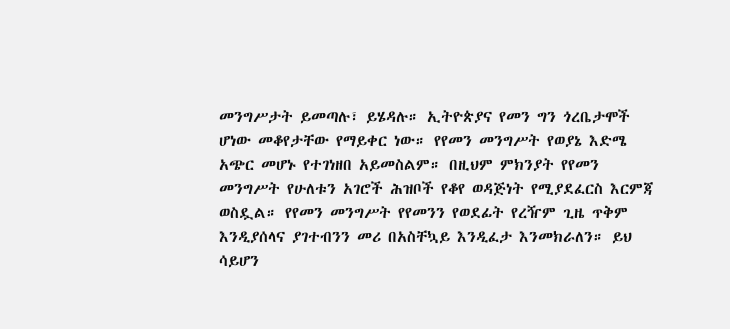መንግሥታት ይመጣሉ፣ ይሄዳሉ። ኢትዮጵያና የመን ግን ጎረቤታሞች ሆነው መቆየታቸው የማይቀር ነው። የየመን መንግሥት የወያኔ እድሜ አጭር መሆኑ የተገነዘበ አይመስልም። በዚህም ምክንያት የየመን መንግሥት የሁለቱን አገሮች ሕዝቦች የቆየ ወዳጅነት የሚያደፈርስ እርምጃ ወስዷል። የየመን መንግሥት የየመንን የወደፊት የረዥም ጊዜ ጥቅም እንዲያሰላና ያገተብንን መሪ በአስቸኳይ እንዲፈታ እንመክራለን። ይህ ሳይሆን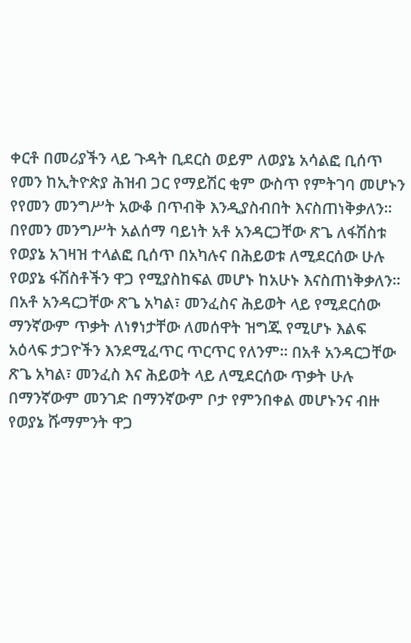ቀርቶ በመሪያችን ላይ ጉዳት ቢደርስ ወይም ለወያኔ አሳልፎ ቢሰጥ የመን ከኢትዮጵያ ሕዝብ ጋር የማይሽር ቂም ውስጥ የምትገባ መሆኑን የየመን መንግሥት አውቆ በጥብቅ እንዲያስብበት እናስጠነቅቃለን።
በየመን መንግሥት አልሰማ ባይነት አቶ አንዳርጋቸው ጽጌ ለፋሽስቱ የወያኔ አገዛዝ ተላልፎ ቢሰጥ በአካሉና በሕይወቱ ለሚደርሰው ሁሉ የወያኔ ፋሽስቶችን ዋጋ የሚያስከፍል መሆኑ ከአሁኑ እናስጠነቅቃለን። በአቶ አንዳርጋቸው ጽጌ አካል፣ መንፈስና ሕይወት ላይ የሚደርሰው ማንኛውም ጥቃት ለነፃነታቸው ለመሰዋት ዝግጁ የሚሆኑ እልፍ አዕላፍ ታጋዮችን እንደሚፈጥር ጥርጥር የለንም። በአቶ አንዳርጋቸው ጽጌ አካል፣ መንፈስ እና ሕይወት ላይ ለሚደርሰው ጥቃት ሁሉ በማንኛውም መንገድ በማንኛውም ቦታ የምንበቀል መሆኑንና ብዙ የወያኔ ሹማምንት ዋጋ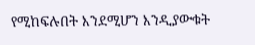የሚከፍሉበት እንደሚሆን እንዲያውቁት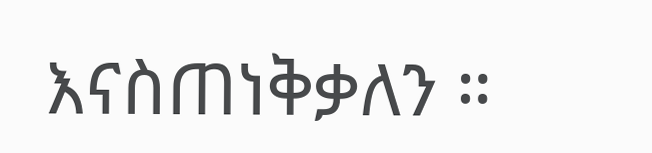እናስጠነቅቃለን ።